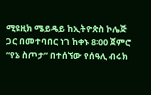ሚዩዚክ ሜይዴይ ከኢትዮጵስ ኮሌጅ ጋር በመተባበር ነገ ከቀኑ 8፡00 ጀምሮ “የኔ ስጦታ” በተሰኘው የሰዓሊ ብሩክ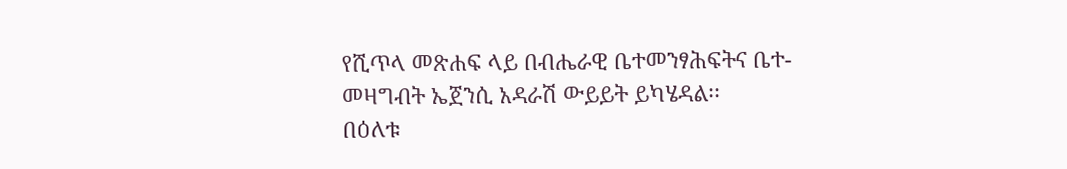የሺጥላ መጽሐፍ ላይ በብሔራዊ ቤተመንፃሕፍትና ቤተ-መዛግብት ኤጀንሲ አዳራሽ ውይይት ይካሄዳል፡፡
በዕለቱ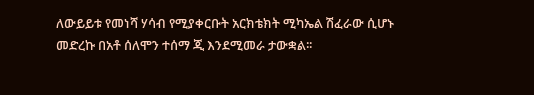ለውይይቱ የመነሻ ሃሳብ የሚያቀርቡት አርክቴክት ሚካኤል ሽፈራው ሲሆኑ መድረኩ በአቶ ሰለሞን ተሰማ ጂ እንደሚመራ ታውቋል፡፡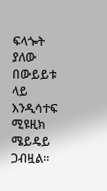ፍላጐት ያለው በውይይቱ ላይ እንዲሳተፍ ሚዩዚክ ሜይዴይ ጋብዟል፡፡